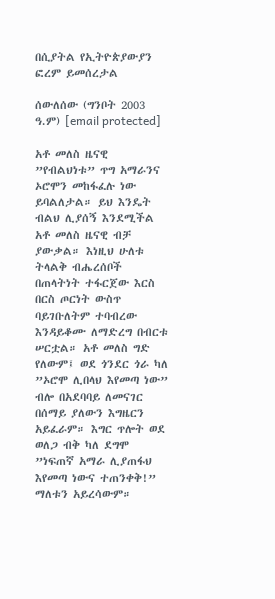በሲያትል የኢትዮጵያውያን ፎረም ይመሰረታል

ሰውለሰው (ግንቦት 2003 ዓ.ም) [email protected]

አቶ መለስ ዜናዊ ”የብልህነቱ” ጥግ አማራንና ኦሮሞን መከፋፈሉ ነው ይባልለታል። ይህ እንዴት ብልህ ሊያሰኝ እንደሚችል አቶ መለስ ዜናዊ ብቻ ያውቃል። እነዚህ ሁለቱ ትላልቅ ብሔረሰቦች በጠላትነት ተፋርጀው እርስ በርስ ጦርነት ውስጥ ባይገቡለትም ተባብረው እንዳይቆሙ ለማድረግ በብርቱ ሠርቷል። አቶ መለስ ግድ የለውም፤ ወደ ጎንደር ጎራ ካለ ”ኦሮሞ ሊበላህ እየመጣ ነው” ብሎ በአደባባይ ለመናገር በሰማይ ያለውን እግዜርን አይፈራም። እግር ጥሎት ወደ ወለጋ ብቅ ካለ ደግሞ ”ነፍጠኛ አማራ ሊያጠፋህ እየመጣ ነውና ተጠንቀቅ!” ማለቱን አይረሳውም።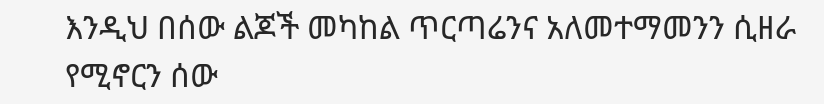እንዲህ በሰው ልጆች መካከል ጥርጣሬንና አለመተማመንን ሲዘራ የሚኖርን ሰው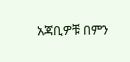አጃቢዎቹ በምን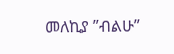መለኪያ ”ብልሁ”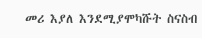መሪ እያለ እንደሚያሞካሹት ስናስብ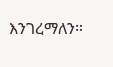እንገረማለን።